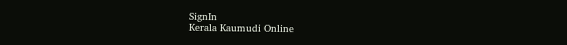SignIn
Kerala Kaumudi Online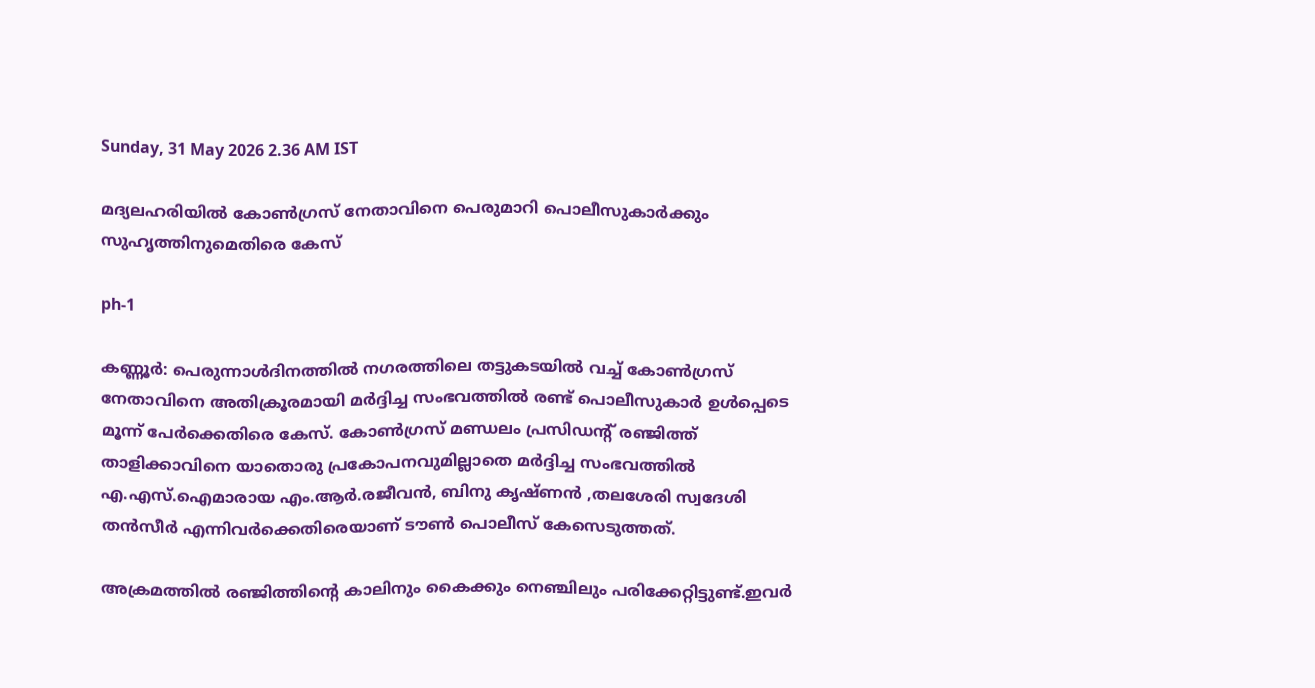Sunday, 31 May 2026 2.36 AM IST

മദ്യലഹരിയിൽ കോൺഗ്രസ് നേതാവിനെ പെരുമാറി പൊലീസുകാർക്കും സുഹൃത്തിനുമെതിരെ കേസ്

ph-1

കണ്ണൂർ: പെരുന്നാൾദിനത്തിൽ നഗരത്തിലെ തട്ടുകടയിൽ വച്ച് കോൺഗ്രസ് നേതാവിനെ അതിക്രൂരമായി മർദ്ദിച്ച സംഭവത്തിൽ രണ്ട് പൊലീസുകാർ ഉൾപ്പെടെ മൂന്ന് പേർക്കെതിരെ കേസ്. കോൺഗ്രസ് മണ്ഡലം പ്രസിഡന്റ് രഞ്ജിത്ത് താളിക്കാവിനെ യാതൊരു പ്രകോപനവുമില്ലാതെ മർദ്ദിച്ച സംഭവത്തിൽ എ.എസ്.ഐമാരായ എം.ആ‌ർ.രജീവൻ, ബിനു കൃഷ്ണൻ ,തലശേരി സ്വദേശി തൻസീർ എന്നിവർക്കെതിരെയാണ് ടൗൺ പൊലീസ് കേസെടുത്തത്.

അക്രമത്തിൽ രഞ്ജിത്തിന്റെ കാലിനും കൈക്കും നെഞ്ചിലും പരിക്കേറ്റിട്ടുണ്ട്.ഇവർ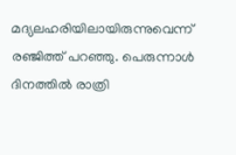മദ്യലഹരിയിലായിരുന്നുവെന്ന് രഞ്ജിത്ത് പറഞ്ഞു. പെരുന്നാൾ ദിനത്തിൽ രാത്രി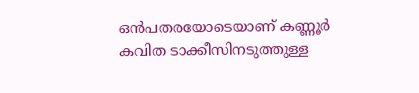ഒൻപതരയോടെയാണ് കണ്ണൂർ കവിത ടാക്കീസിനടുത്തുള്ള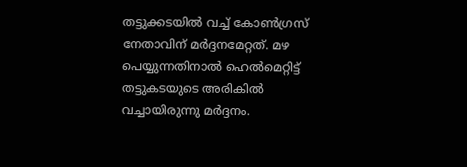തട്ടുക്കടയിൽ വച്ച് കോൺഗ്രസ് നേതാവിന് മർദ്ദനമേറ്റത്. മഴ പെയ്യുന്നതിനാൽ ഹെൽമെറ്റിട്ട് തട്ടുകടയുടെ അരികിൽ വച്ചായിരുന്നു മർദ്ദനം.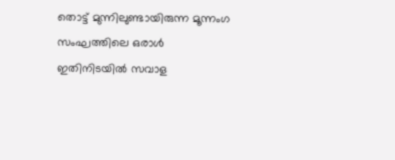തൊട്ട് മുന്നിലുണ്ടായിരുന്ന മൂന്നംഗ സംഘത്തിലെ ഒരാൾ ഇതിനിടയിൽ സവാള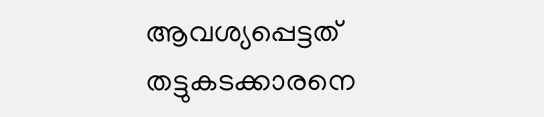ആവശ്യപ്പെട്ടത് തട്ടുകടക്കാരനെ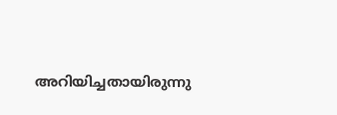അറിയിച്ചതായിരുന്നു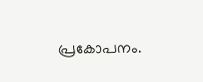പ്രകോപനം.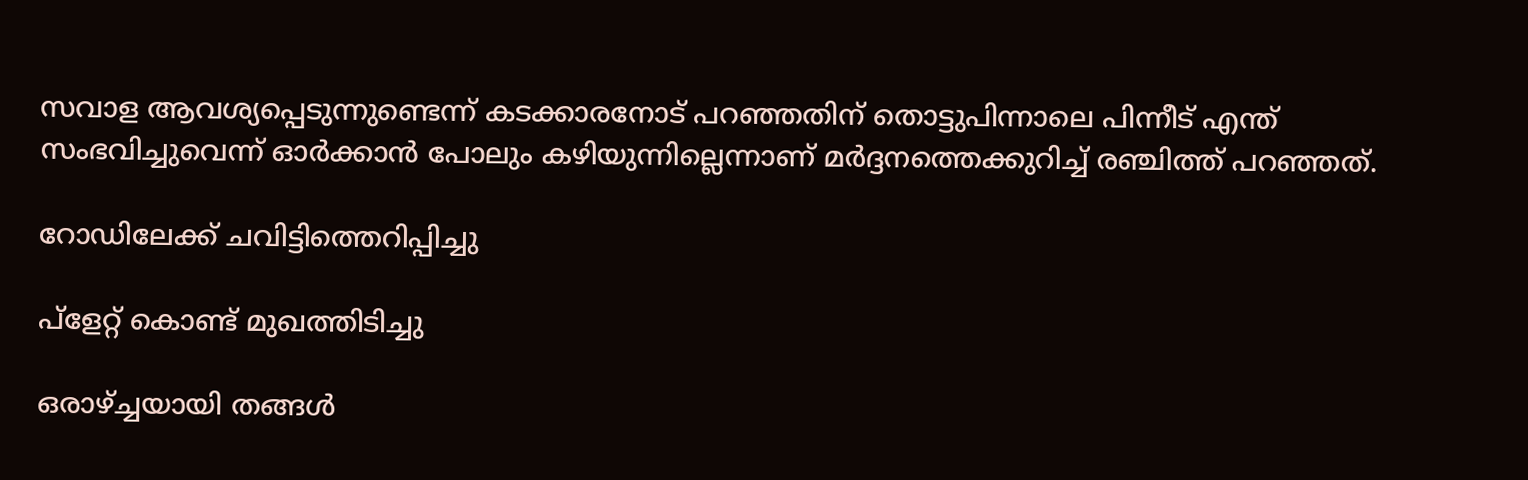സവാള ആവശ്യപ്പെടുന്നുണ്ടെന്ന് കടക്കാരനോട് പറഞ്ഞതിന് തൊട്ടുപിന്നാലെ പിന്നീട് എന്ത് സംഭവിച്ചുവെന്ന് ഓർക്കാൻ പോലും കഴിയുന്നില്ലെന്നാണ് മർദ്ദനത്തെക്കുറിച്ച് രഞ്ചിത്ത് പറഞ്ഞത്.

റോഡിലേക്ക് ചവിട്ടിത്തെറിപ്പിച്ചു

പ്ളേറ്റ് കൊണ്ട് മുഖത്തിടിച്ചു

ഒരാഴ്ച്ചയായി തങ്ങൾ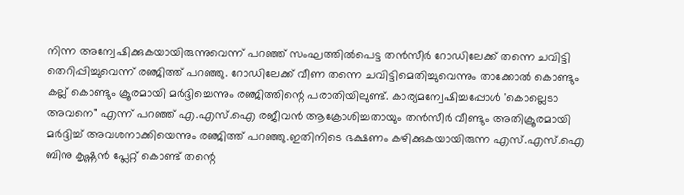നിന്ന അന്വേഷിക്കുകയായിരുന്നുവെന്ന് പറഞ്ഞ് സംഘത്തിൽപെട്ട തൻസീർ റോഡിലേക്ക് തന്നെ ചവിട്ടി തെറിപ്പിച്ചുവെന്ന് രഞ്ജിത്ത് പറഞ്ഞു. റോഡിലേക്ക് വീണ തന്നെ ചവിട്ടിമെതിച്ചുവെന്നും താക്കോൽ കൊണ്ടും കല്ല് കൊണ്ടും ക്രൂരമായി മർദ്ദിച്ചെന്നും രഞ്ജിത്തിന്റെ പരാതിയിലുണ്ട്. കാര്യമന്വേഷിച്ചപ്പോൾ 'കൊല്ലെടാ അവനെ" എന്ന് പറഞ്ഞ് എ.എസ്.ഐ രജീവൻ ആക്രോശിച്ചതായും തൻസീർ വീണ്ടും അതിക്രൂരമായി മർദ്ദിച്ച് അവശനാക്കിയെന്നും രഞ്ജിത്ത് പറഞ്ഞു.ഇതിനിടെ ഭക്ഷണം കഴിക്കുകയായിരുന്ന എസ്.എസ്.ഐ ബിനു കൃഷ്ണൻ പ്ലേറ്റ് കൊണ്ട് തന്റെ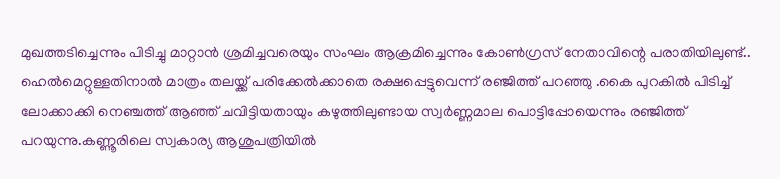മുഖത്തടിച്ചെന്നും പിടിച്ചു മാറ്റാൻ ശ്രമിച്ചവരെയും സംഘം ആക്രമിച്ചെന്നും കോൺഗ്രസ് നേതാവിന്റെ പരാതിയിലുണ്ട്.. ഹെൽമെറ്റുള്ളതിനാൽ മാത്രം തലയ്ക്ക് പരിക്കേൽക്കാതെ രക്ഷപ്പെട്ടുവെന്ന് രഞ്ജിത്ത് പറഞ്ഞു .കൈ പുറകിൽ പിടിച്ച് ലോക്കാക്കി നെഞ്ചത്ത് ആഞ്ഞ് ചവിട്ടിയതായും കഴുത്തിലുണ്ടായ സ്വർണ്ണമാല പൊട്ടിപ്പോയെന്നും രഞ്ജിത്ത് പറയുന്നു.കണ്ണൂരിലെ സ്വകാര്യ ആശുപത്രിയിൽ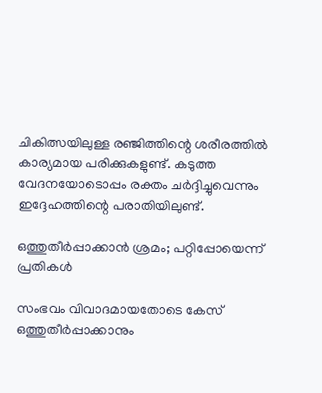ചികിത്സയിലുള്ള രഞ്ജിത്തിന്റെ ശരീരത്തിൽ കാര്യമായ പരിക്കുകളുണ്ട്. കടുത്ത വേദനയോടൊപ്പം രക്തം ചർദ്ദിച്ചുവെന്നും ഇദ്ദേഹത്തിന്റെ പരാതിയിലുണ്ട്.

ഒത്തുതീർപ്പാക്കാൻ ശ്രമം; പറ്റിപ്പോയെന്ന് പ്രതികൾ

സംഭവം വിവാദമായതോടെ കേസ് ഒത്തുതീർപ്പാക്കാനും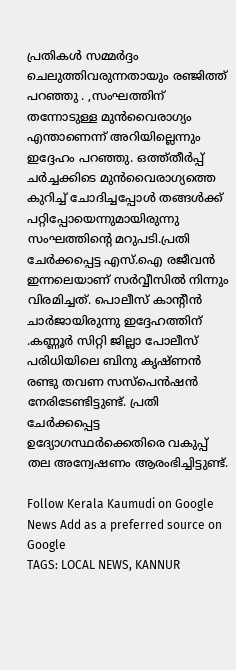പ്രതികൾ സമ്മർദ്ദം ചെലുത്തിവരുന്നതായും രഞ്ജിത്ത് പറഞ്ഞു . ,സംഘത്തിന് തന്നോടുള്ള മുൻവൈരാഗ്യം എന്താണെന്ന് അറിയില്ലെന്നും ഇദ്ദേഹം പറഞ്ഞു. ഒത്ത്തീർപ്പ് ചർച്ചക്കിടെ മുൻവൈരാഗ്യത്തെ കുറിച്ച് ചോദിച്ചപ്പോൾ തങ്ങൾക്ക് പറ്റിപ്പോയെന്നുമായിരുന്നു സംഘത്തിന്റെ മറുപടി.പ്രതി ചേർക്കപ്പെട്ട എസ്.ഐ രജീവൻ ഇന്നലെയാണ് സർവ്വീസിൽ നിന്നും വിരമിച്ചത്. പൊലീസ് കാന്റീൻ ചാർജായിരുന്നു ഇദ്ദേഹത്തിന് .കണ്ണൂർ സിറ്റി ജില്ലാ പോലീസ് പരിധിയിലെ ബിനു കൃഷ്ണൻ രണ്ടു തവണ സസ്‌പെൻഷൻ നേരിടേണ്ടിട്ടുണ്ട്. പ്രതി ചേർക്കപ്പെട്ട ഉദ്യോഗസ്ഥർക്കെതിരെ വകുപ്പ് തല അന്വേഷണം ആരംഭിച്ചിട്ടുണ്ട്.

Follow Kerala Kaumudi on Google News Add as a preferred source on Google
TAGS: LOCAL NEWS, KANNUR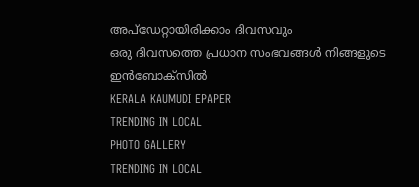അപ്ഡേറ്റായിരിക്കാം ദിവസവും
ഒരു ദിവസത്തെ പ്രധാന സംഭവങ്ങൾ നിങ്ങളുടെ ഇൻബോക്സിൽ
KERALA KAUMUDI EPAPER
TRENDING IN LOCAL
PHOTO GALLERY
TRENDING IN LOCAL